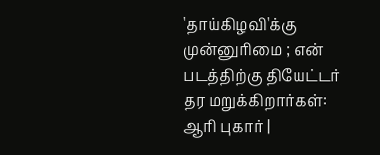'தாய்கிழவி'க்கு முன்னுரிமை ; என் படத்திற்கு தியேட்டர் தர மறுக்கிறார்கள்: ஆரி புகார் |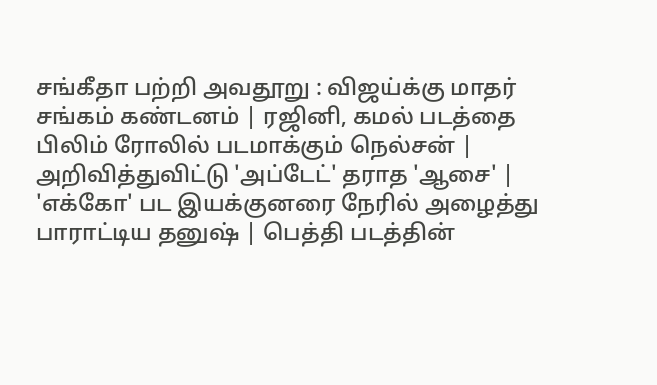சங்கீதா பற்றி அவதூறு : விஜய்க்கு மாதர் சங்கம் கண்டனம் | ரஜினி, கமல் படத்தை பிலிம் ரோலில் படமாக்கும் நெல்சன் | அறிவித்துவிட்டு 'அப்டேட்' தராத 'ஆசை' | 'எக்கோ' பட இயக்குனரை நேரில் அழைத்து பாராட்டிய தனுஷ் | பெத்தி படத்தின்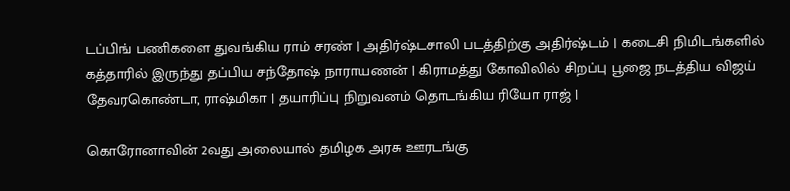டப்பிங் பணிகளை துவங்கிய ராம் சரண் | அதிர்ஷ்டசாலி படத்திற்கு அதிர்ஷ்டம் | கடைசி நிமிடங்களில் கத்தாரில் இருந்து தப்பிய சந்தோஷ் நாராயணன் | கிராமத்து கோவிலில் சிறப்பு பூஜை நடத்திய விஜய் தேவரகொண்டா, ராஷ்மிகா | தயாரிப்பு நிறுவனம் தொடங்கிய ரியோ ராஜ் |

கொரோனாவின் 2வது அலையால் தமிழக அரசு ஊரடங்கு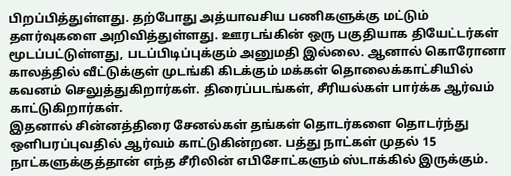பிறப்பித்துள்ளது. தற்போது அத்யாவசிய பணிகளுக்கு மட்டும் தளர்வுகளை அறிவித்துள்ளது. ஊரடங்கின் ஒரு பகுதியாக தியேட்டர்கள் மூடப்பட்டுள்ளது, படப்பிடிப்புக்கும் அனுமதி இல்லை. ஆனால் கொரோனா காலத்தில் வீட்டுக்குள் முடங்கி கிடக்கும் மக்கள் தொலைக்காட்சியில் கவனம் செலுத்துகிறார்கள். திரைப்படங்கள், சீரியல்கள் பார்க்க ஆர்வம் காட்டுகிறார்கள்.
இதனால் சின்னத்திரை சேனல்கள் தங்கள் தொடர்களை தொடர்ந்து ஒளிபரப்புவதில் ஆர்வம் காட்டுகின்றன. பத்து நாட்கள் முதல் 15 நாட்களுக்குத்தான் எந்த சீரிலின் எபிசோட்களும் ஸ்டாக்கில் இருக்கும்.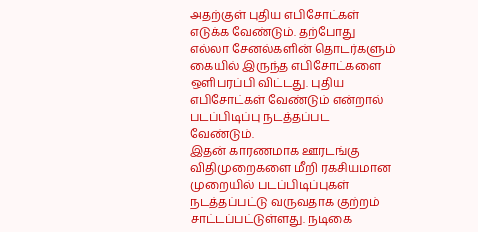அதற்குள் புதிய எபிசோட்கள் எடுக்க வேண்டும். தற்போது எல்லா சேனல்களின் தொடர்களும் கையில் இருந்த எபிசோட்களை ஒளிபரப்பி விட்டது. புதிய எபிசோட்கள் வேண்டும் என்றால் படப்பிடிப்பு நடத்தப்பட வேண்டும்.
இதன் காரணமாக ஊரடங்கு விதிமுறைகளை மீறி ரகசியமான முறையில் படப்பிடிப்புகள் நடத்தப்பட்டு வருவதாக குற்றம் சாட்டப்பட்டுள்ளது. நடிகை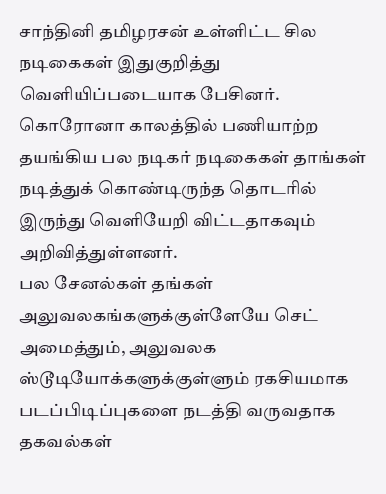சாந்தினி தமிழரசன் உள்ளிட்ட சில நடிகைகள் இதுகுறித்து வெளியிப்படையாக பேசினர். கொரோனா காலத்தில் பணியாற்ற தயங்கிய பல நடிகர் நடிகைகள் தாங்கள் நடித்துக் கொண்டிருந்த தொடரில் இருந்து வெளியேறி விட்டதாகவும் அறிவித்துள்ளனர்.
பல சேனல்கள் தங்கள் அலுவலகங்களுக்குள்ளேயே செட் அமைத்தும், அலுவலக ஸ்டூடியோக்களுக்குள்ளும் ரகசியமாக படப்பிடிப்புகளை நடத்தி வருவதாக தகவல்கள்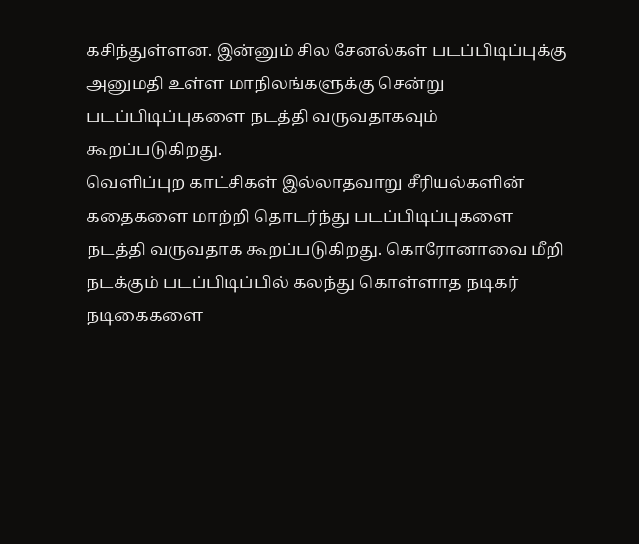கசிந்துள்ளன. இன்னும் சில சேனல்கள் படப்பிடிப்புக்கு அனுமதி உள்ள மாநிலங்களுக்கு சென்று படப்பிடிப்புகளை நடத்தி வருவதாகவும் கூறப்படுகிறது.
வெளிப்புற காட்சிகள் இல்லாதவாறு சீரியல்களின் கதைகளை மாற்றி தொடர்ந்து படப்பிடிப்புகளை நடத்தி வருவதாக கூறப்படுகிறது. கொரோனாவை மீறி நடக்கும் படப்பிடிப்பில் கலந்து கொள்ளாத நடிகர் நடிகைகளை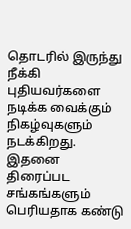தொடரில் இருந்து நீக்கி புதியவர்களை நடிக்க வைக்கும் நிகழ்வுகளும் நடக்கிறது. இதனை திரைப்பட சங்கங்களும் பெரியதாக கண்டு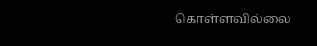கொள்ளவில்லை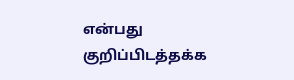என்பது குறிப்பிடத்தக்க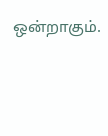ஒன்றாகும்.